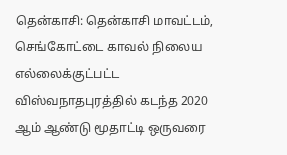தென்காசி: தென்காசி மாவட்டம், செங்கோட்டை காவல் நிலைய எல்லைக்குட்பட்ட விஸ்வநாதபுரத்தில் கடந்த 2020 ஆம் ஆண்டு மூதாட்டி ஒருவரை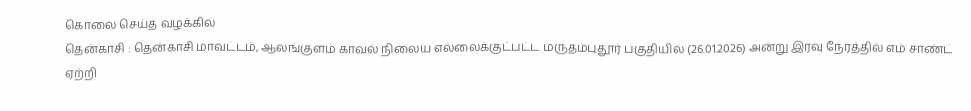கொலை செய்த வழக்கில்
தென்காசி : தென்காசி மாவட்டம், ஆலங்குளம் காவல் நிலைய எல்லைக்குட்பட்ட மருதம்புதூர் பகுதியில் (26.01.2026) அன்று இரவு நேரத்தில் எம் சாண்ட் ஏற்றி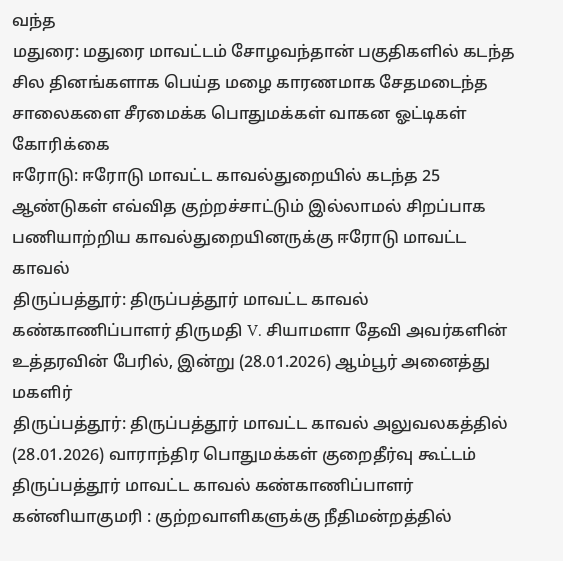வந்த
மதுரை: மதுரை மாவட்டம் சோழவந்தான் பகுதிகளில் கடந்த சில தினங்களாக பெய்த மழை காரணமாக சேதமடைந்த சாலைகளை சீரமைக்க பொதுமக்கள் வாகன ஓட்டிகள் கோரிக்கை
ஈரோடு: ஈரோடு மாவட்ட காவல்துறையில் கடந்த 25 ஆண்டுகள் எவ்வித குற்றச்சாட்டும் இல்லாமல் சிறப்பாக பணியாற்றிய காவல்துறையினருக்கு ஈரோடு மாவட்ட காவல்
திருப்பத்தூர்: திருப்பத்தூர் மாவட்ட காவல் கண்காணிப்பாளர் திருமதி V. சியாமளா தேவி அவர்களின் உத்தரவின் பேரில், இன்று (28.01.2026) ஆம்பூர் அனைத்து மகளிர்
திருப்பத்தூர்: திருப்பத்தூர் மாவட்ட காவல் அலுவலகத்தில் (28.01.2026) வாராந்திர பொதுமக்கள் குறைதீர்வு கூட்டம் திருப்பத்தூர் மாவட்ட காவல் கண்காணிப்பாளர்
கன்னியாகுமரி : குற்றவாளிகளுக்கு நீதிமன்றத்தில்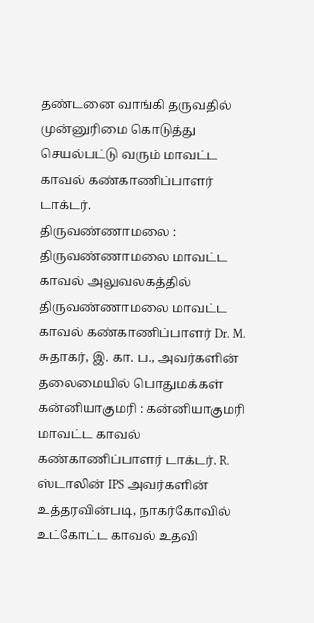தண்டனை வாங்கி தருவதில் முன்னுரிமை கொடுத்து செயல்பட்டு வரும் மாவட்ட காவல் கண்காணிப்பாளர் டாக்டர்.
திருவண்ணாமலை : திருவண்ணாமலை மாவட்ட காவல் அலுவலகத்தில் திருவண்ணாமலை மாவட்ட காவல் கண்காணிப்பாளர் Dr. M. சுதாகர், இ. கா. ப., அவர்களின் தலைமையில் பொதுமக்கள்
கன்னியாகுமரி : கன்னியாகுமரி மாவட்ட காவல் கண்காணிப்பாளர் டாக்டர். R. ஸ்டாலின் IPS அவர்களின் உத்தரவின்படி, நாகர்கோவில் உட்கோட்ட காவல் உதவி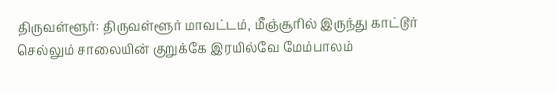திருவள்ளூர்: திருவள்ளூர் மாவட்டம், மீஞ்சூரில் இருந்து காட்டூர் செல்லும் சாலையின் குறுக்கே இரயில்வே மேம்பாலம்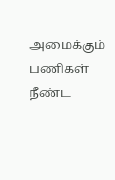அமைக்கும் பணிகள் நீண்ட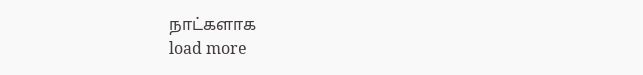நாட்களாக
load more